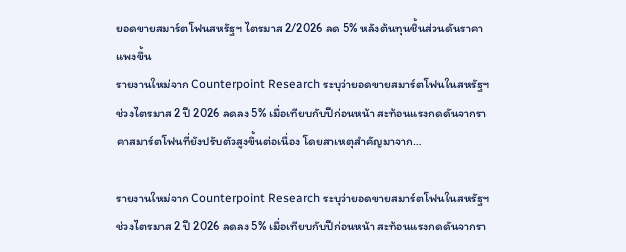ยอดขายสมาร์ตโฟนสหรัฐฯ ไตรมาส 2/2026 ลด 5% หลังต้นทุนชิ้นส่วนดันราคาแพงขึ้น
รายงานใหม่จาก Counterpoint Research ระบุว่ายอดขายสมาร์ตโฟนในสหรัฐฯ ช่วงไตรมาส 2 ปี 2026 ลดลง 5% เมื่อเทียบกับปีก่อนหน้า สะท้อนแรงกดดันจากราคาสมาร์ตโฟนที่ยังปรับตัวสูงขึ้นต่อเนื่อง โดยสาเหตุสำคัญมาจาก…

รายงานใหม่จาก Counterpoint Research ระบุว่ายอดขายสมาร์ตโฟนในสหรัฐฯ ช่วงไตรมาส 2 ปี 2026 ลดลง 5% เมื่อเทียบกับปีก่อนหน้า สะท้อนแรงกดดันจากรา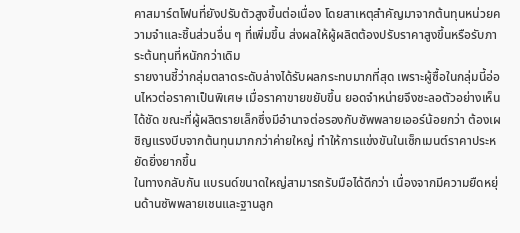คาสมาร์ตโฟนที่ยังปรับตัวสูงขึ้นต่อเนื่อง โดยสาเหตุสำคัญมาจากต้นทุนหน่วยความจำและชิ้นส่วนอื่น ๆ ที่เพิ่มขึ้น ส่งผลให้ผู้ผลิตต้องปรับราคาสูงขึ้นหรือรับภาระต้นทุนที่หนักกว่าเดิม
รายงานชี้ว่ากลุ่มตลาดระดับล่างได้รับผลกระทบมากที่สุด เพราะผู้ซื้อในกลุ่มนี้อ่อนไหวต่อราคาเป็นพิเศษ เมื่อราคาขายขยับขึ้น ยอดจำหน่ายจึงชะลอตัวอย่างเห็นได้ชัด ขณะที่ผู้ผลิตรายเล็กซึ่งมีอำนาจต่อรองกับซัพพลายเออร์น้อยกว่า ต้องเผชิญแรงบีบจากต้นทุนมากกว่าค่ายใหญ่ ทำให้การแข่งขันในเซ็กเมนต์ราคาประหยัดยิ่งยากขึ้น
ในทางกลับกัน แบรนด์ขนาดใหญ่สามารถรับมือได้ดีกว่า เนื่องจากมีความยืดหยุ่นด้านซัพพลายเชนและฐานลูก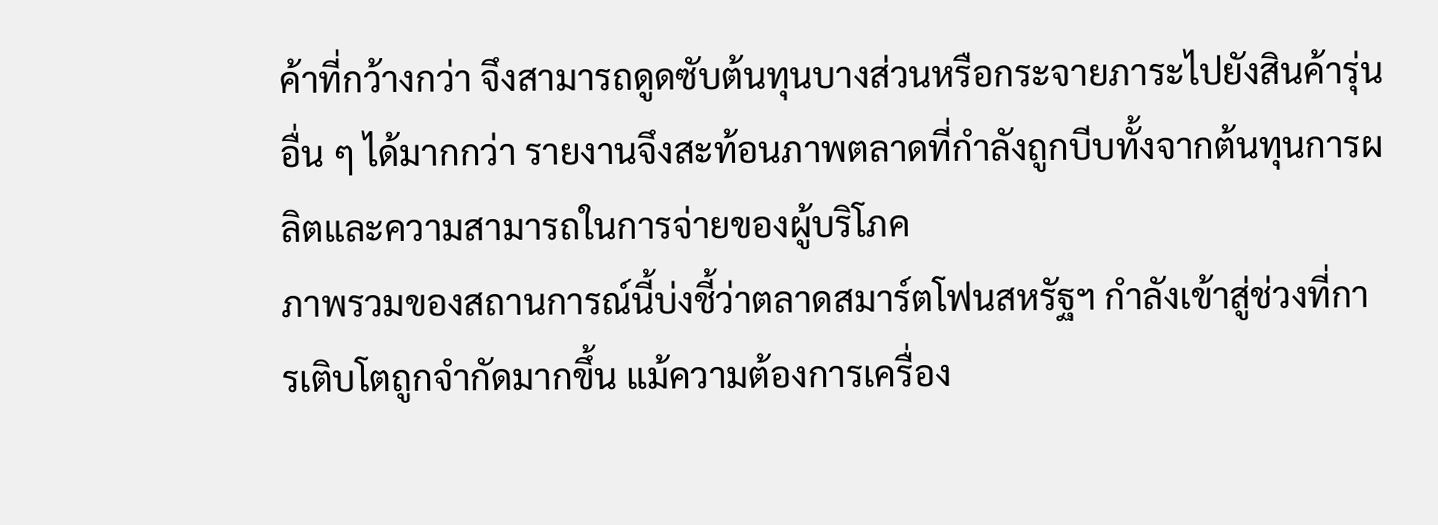ค้าที่กว้างกว่า จึงสามารถดูดซับต้นทุนบางส่วนหรือกระจายภาระไปยังสินค้ารุ่นอื่น ๆ ได้มากกว่า รายงานจึงสะท้อนภาพตลาดที่กำลังถูกบีบทั้งจากต้นทุนการผลิตและความสามารถในการจ่ายของผู้บริโภค
ภาพรวมของสถานการณ์นี้บ่งชี้ว่าตลาดสมาร์ตโฟนสหรัฐฯ กำลังเข้าสู่ช่วงที่การเติบโตถูกจำกัดมากขึ้น แม้ความต้องการเครื่อง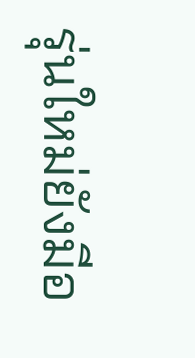รุ่นใหม่ยังมีอ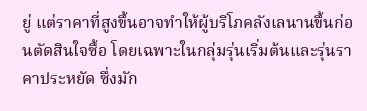ยู่ แต่ราคาที่สูงขึ้นอาจทำให้ผู้บริโภคลังเลนานขึ้นก่อนตัดสินใจซื้อ โดยเฉพาะในกลุ่มรุ่นเริ่มต้นและรุ่นราคาประหยัด ซึ่งมัก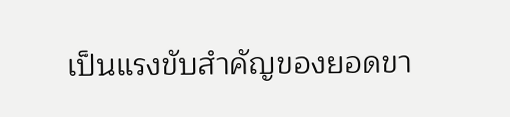เป็นแรงขับสำคัญของยอดขา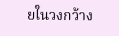ยในวงกว้าง